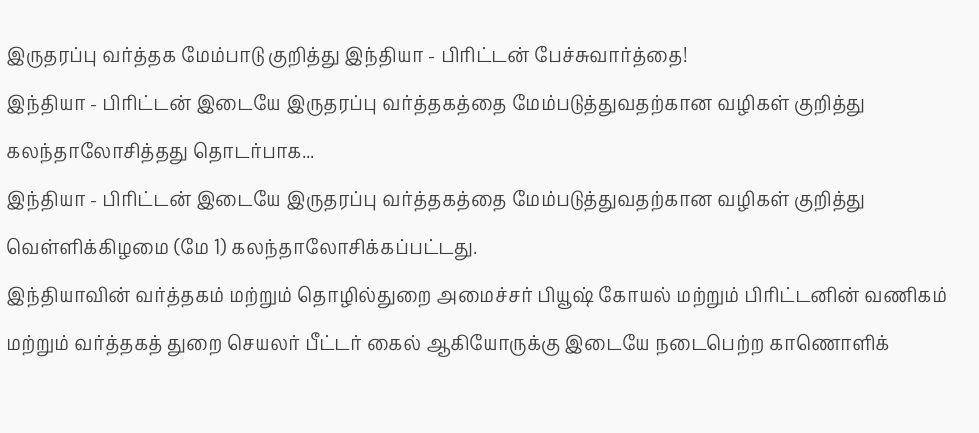இருதரப்பு வர்த்தக மேம்பாடு குறித்து இந்தியா - பிரிட்டன் பேச்சுவார்த்தை!
இந்தியா - பிரிட்டன் இடையே இருதரப்பு வர்த்தகத்தை மேம்படுத்துவதற்கான வழிகள் குறித்து கலந்தாலோசித்தது தொடர்பாக...
இந்தியா - பிரிட்டன் இடையே இருதரப்பு வர்த்தகத்தை மேம்படுத்துவதற்கான வழிகள் குறித்து வெள்ளிக்கிழமை (மே 1) கலந்தாலோசிக்கப்பட்டது.
இந்தியாவின் வர்த்தகம் மற்றும் தொழில்துறை அமைச்சர் பியூஷ் கோயல் மற்றும் பிரிட்டனின் வணிகம் மற்றும் வர்த்தகத் துறை செயலர் பீட்டர் கைல் ஆகியோருக்கு இடையே நடைபெற்ற காணொளிக்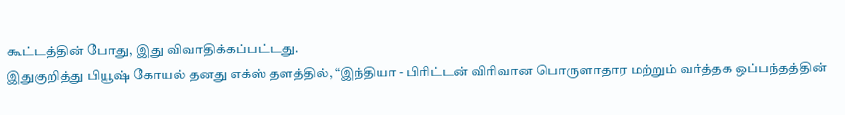கூட்டத்தின் போது, இது விவாதிக்கப்பட்டது.
இதுகுறித்து பியூஷ் கோயல் தனது எக்ஸ் தளத்தில், “இந்தியா - பிரிட்டன் விரிவான பொருளாதார மற்றும் வர்த்தக ஒப்பந்தத்தின்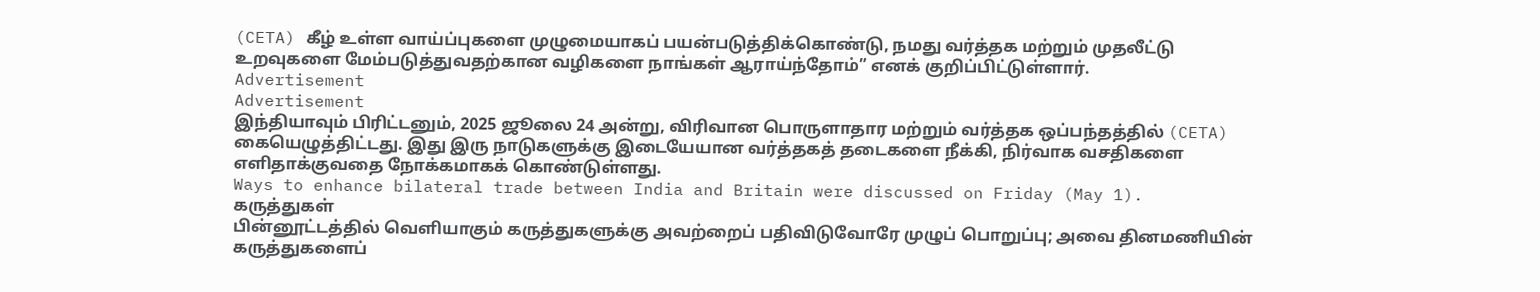(CETA) கீழ் உள்ள வாய்ப்புகளை முழுமையாகப் பயன்படுத்திக்கொண்டு, நமது வர்த்தக மற்றும் முதலீட்டு உறவுகளை மேம்படுத்துவதற்கான வழிகளை நாங்கள் ஆராய்ந்தோம்” எனக் குறிப்பிட்டுள்ளார்.
Advertisement
Advertisement
இந்தியாவும் பிரிட்டனும், 2025 ஜூலை 24 அன்று, விரிவான பொருளாதார மற்றும் வர்த்தக ஒப்பந்தத்தில் (CETA) கையெழுத்திட்டது. இது இரு நாடுகளுக்கு இடையேயான வர்த்தகத் தடைகளை நீக்கி, நிர்வாக வசதிகளை எளிதாக்குவதை நோக்கமாகக் கொண்டுள்ளது.
Ways to enhance bilateral trade between India and Britain were discussed on Friday (May 1).
கருத்துகள்
பின்னூட்டத்தில் வெளியாகும் கருத்துகளுக்கு அவற்றைப் பதிவிடுவோரே முழுப் பொறுப்பு; அவை தினமணியின் கருத்துகளைப்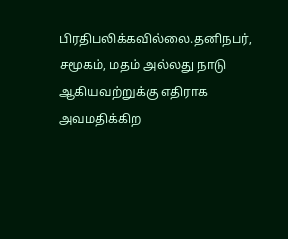பிரதிபலிக்கவில்லை.தனிநபர், சமூகம், மதம் அல்லது நாடு ஆகியவற்றுக்கு எதிராக அவமதிக்கிற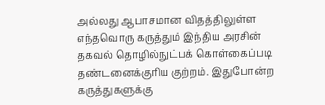அல்லது ஆபாசமான விதத்திலுள்ள எந்தவொரு கருத்தும் இந்திய அரசின் தகவல் தொழில்நுட்பக் கொள்கைப்படி தண்டனைக்குரிய குற்றம். இதுபோன்ற கருத்துகளுக்கு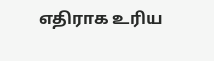எதிராக உரிய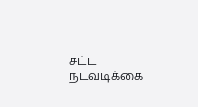சட்ட நடவடிக்கை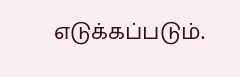எடுக்கப்படும்.